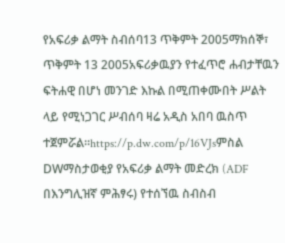የአፍሪቃ ልማት ስብሰባ13 ጥቅምት 2005ማክሰኞ፣ ጥቅምት 13 2005አፍሪቃዉያን የተፈጥሮ ሐብታቸዉን ፍትሐዊ በሆነ መንገድ እኩል በሚጠቀሙበት ሥልት ላይ የሚነጋገር ሥብሰባ ዛሬ አዲስ አበባ ዉስጥ ተጀምሯል።https://p.dw.com/p/16VJsምስል DWማስታወቂያ የአፍሪቃ ልማት መድረክ (ADF በእንግሊዝኛ ምሕፃሩ) የተሰኘዉ ስብስብ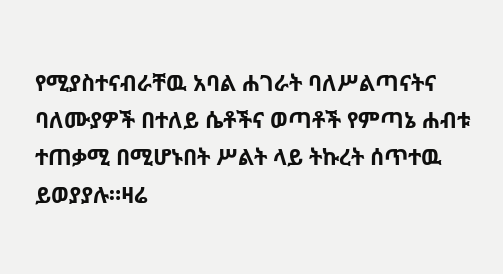የሚያስተናብራቸዉ አባል ሐገራት ባለሥልጣናትና ባለሙያዎች በተለይ ሴቶችና ወጣቶች የምጣኔ ሐብቱ ተጠቃሚ በሚሆኑበት ሥልት ላይ ትኩረት ሰጥተዉ ይወያያሉ።ዛሬ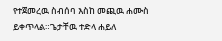የተጀመረዉ ስብሰባ እስከ መጪዉ ሐሙስ ይቀጥላል።ጌታቸዉ ተድላ ሐይለ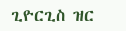ጊዮርጊስ ዝር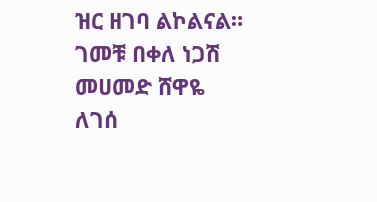ዝር ዘገባ ልኮልናል። ገመቹ በቀለ ነጋሽ መሀመድ ሸዋዬ ለገሰ